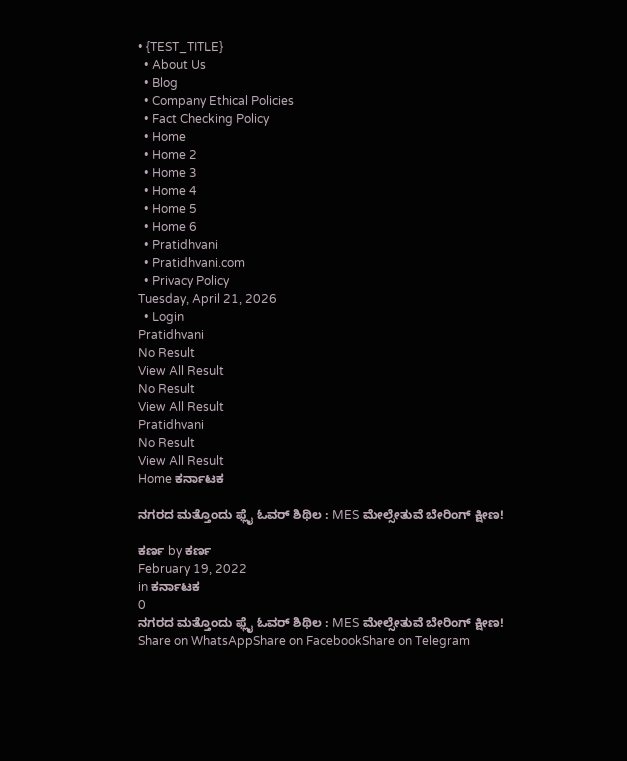• {TEST_TITLE}
  • About Us
  • Blog
  • Company Ethical Policies
  • Fact Checking Policy
  • Home
  • Home 2
  • Home 3
  • Home 4
  • Home 5
  • Home 6
  • Pratidhvani
  • Pratidhvani.com
  • Privacy Policy
Tuesday, April 21, 2026
  • Login
Pratidhvani
No Result
View All Result
No Result
View All Result
Pratidhvani
No Result
View All Result
Home ಕರ್ನಾಟಕ

ನಗರದ ಮತ್ತೊಂದು ಫ್ಲೈ ಓವರ್‌ ಶಿಥಿಲ : MES ಮೇಲ್ಸೇತುವೆ ಬೇರಿಂಗ್‌ ಕ್ಷೀಣ!

ಕರ್ಣ by ಕರ್ಣ
February 19, 2022
in ಕರ್ನಾಟಕ
0
ನಗರದ ಮತ್ತೊಂದು ಫ್ಲೈ ಓವರ್‌ ಶಿಥಿಲ : MES ಮೇಲ್ಸೇತುವೆ ಬೇರಿಂಗ್‌ ಕ್ಷೀಣ!
Share on WhatsAppShare on FacebookShare on Telegram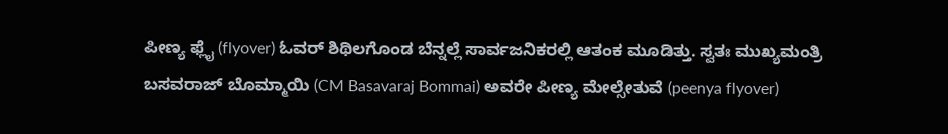ಪೀಣ್ಯ ಫ್ಲೈ (flyover) ಓವರ್ ಶಿಥಿಲಗೊಂಡ ಬೆನ್ನಲ್ಲೆ ಸಾರ್ವಜನಿಕರಲ್ಲಿ ಆತಂಕ ಮೂಡಿತ್ತು. ಸ್ವತಃ ಮುಖ್ಯಮಂತ್ರಿ ಬಸವರಾಜ್‌ ಬೊಮ್ಮಾಯಿ (CM Basavaraj Bommai) ಅವರೇ ಪೀಣ್ಯ ಮೇಲ್ಸೇತುವೆ (peenya flyover)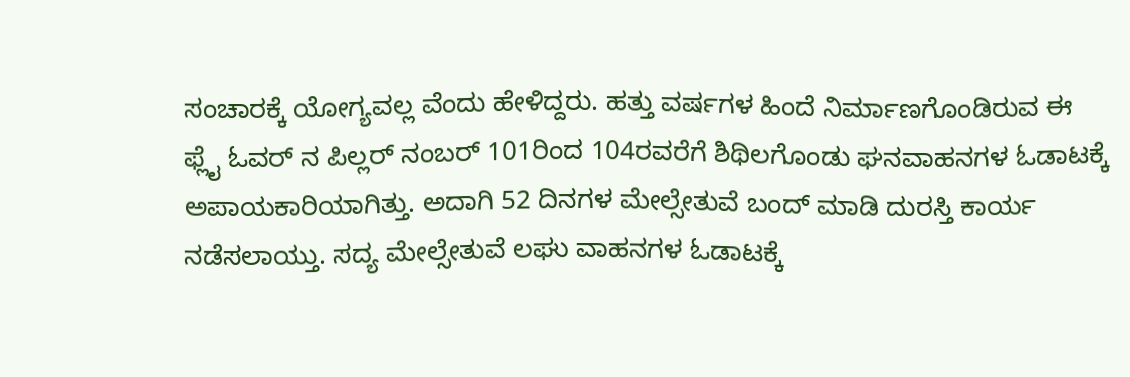ಸಂಚಾರಕ್ಕೆ ಯೋಗ್ಯವಲ್ಲ ವೆಂದು ಹೇಳಿದ್ದರು. ಹತ್ತು ವರ್ಷಗಳ ಹಿಂದೆ ನಿರ್ಮಾಣಗೊಂಡಿರುವ ಈ ಫ್ಲೈ ಓವರ್‌ ನ ಪಿಲ್ಲರ್‌ ನಂಬರ್‌ 101ರಿಂದ 104ರವರೆಗೆ ಶಿಥಿಲಗೊಂಡು ಘನವಾಹನಗಳ ಓಡಾಟಕ್ಕೆ ಅಪಾಯಕಾರಿಯಾಗಿತ್ತು. ಅದಾಗಿ 52 ದಿನಗಳ ಮೇಲ್ಸೇತುವೆ ಬಂದ್‌ ಮಾಡಿ ದುರಸ್ತಿ ಕಾರ್ಯ ನಡೆಸಲಾಯ್ತು. ಸದ್ಯ ಮೇಲ್ಸೇತುವೆ ಲಘು ವಾಹನಗಳ ಓಡಾಟಕ್ಕೆ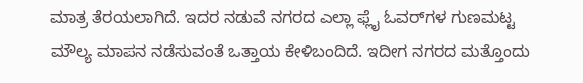ಮಾತ್ರ ತೆರಯಲಾಗಿದೆ. ಇದರ ನಡುವೆ ನಗರದ ಎಲ್ಲಾ ಫ್ಲೈ ಓವರ್‌ಗಳ ಗುಣಮಟ್ಟ ಮೌಲ್ಯ ಮಾಪನ ನಡೆಸುವಂತೆ ಒತ್ತಾಯ ಕೇಳಿಬಂದಿದೆ. ಇದೀಗ ನಗರದ ಮತ್ತೊಂದು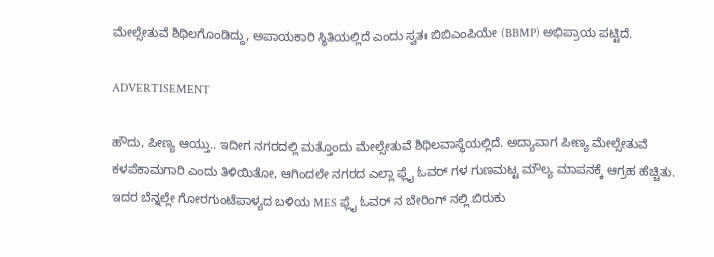ಮೇಲ್ಸೇತುವೆ ಶಿಥಿಲಗೊಂಡಿದ್ದು, ಅಪಾಯಕಾರಿ ಸ್ಥಿತಿಯಲ್ಲಿದೆ ಎಂದು ಸ್ವತಃ ಬಿಬಿಎಂಪಿಯೇ (BBMP) ಅಭಿಪ್ರಾಯ ಪಟ್ಟಿದೆ.

ADVERTISEMENT

ಹೌದು, ಪೀಣ್ಯ ಆಯ್ತು.. ಇದೀಗ ನಗರದಲ್ಲಿ ಮತ್ತೊಂದು ಮೇಲ್ಸೇತುವೆ ಶಿಥಿಲವಾಸ್ಥೆಯಲ್ಲಿದೆ. ಅದ್ಯಾವಾಗ ಪೀಣ್ಯ ಮೇಲ್ಸೇತುವೆ ಕಳಪೆಕಾಮಗಾರಿ ಎಂದು ತಿಳಿಯಿತೋ, ಆಗಿಂದಲೇ ನಗರದ ಎಲ್ಲಾ ಫ್ಲೈ ಓವರ್ ಗಳ ಗುಣಮಟ್ಟ ಮೌಲ್ಯ ಮಾಪನಕ್ಕೆ ಆಗ್ರಹ ಹೆಚ್ಚಿತು. ಇದರ ಬೆನ್ನಲ್ಲೇ ಗೋರಗುಂಟೆಪಾಳ್ಯದ ಬಳಿಯ MES ಫ್ಲೈ ಓವರ್ ನ ಬೇರಿಂಗ್ ನಲ್ಲಿ ಬಿರುಕು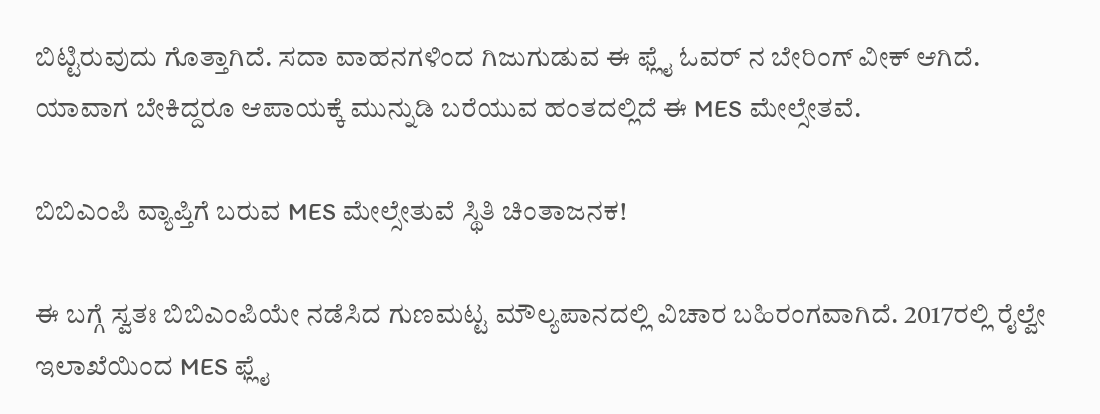ಬಿಟ್ಟಿರುವುದು ಗೊತ್ತಾಗಿದೆ. ಸದಾ ವಾಹನಗಳಿಂದ ಗಿಜುಗುಡುವ ಈ ಫ್ಲೈ ಓವರ್ ನ ಬೇರಿಂಗ್ ವೀಕ್ ಆಗಿದೆ. ಯಾವಾಗ ಬೇಕಿದ್ದರೂ ಆಪಾಯಕ್ಕೆ ಮುನ್ನುಡಿ ಬರೆಯುವ ಹಂತದಲ್ಲಿದೆ ಈ MES ಮೇಲ್ಸೇತವೆ.

ಬಿಬಿಎಂಪಿ ವ್ಯಾಪ್ತಿಗೆ ಬರುವ MES ಮೇಲ್ಸೇತುವೆ ಸ್ಥಿತಿ ಚಿಂತಾಜನಕ!

ಈ ಬಗ್ಗೆ ಸ್ವತಃ ಬಿಬಿಎಂಪಿಯೇ ನಡೆಸಿದ ಗುಣಮಟ್ಟ ಮೌಲ್ಯಪಾನದಲ್ಲಿ ವಿಚಾರ ಬಹಿರಂಗವಾಗಿದೆ. 2017ರಲ್ಲಿ ರೈಲ್ವೇ ಇಲಾಖೆಯಿಂದ MES ಫ್ಲೈ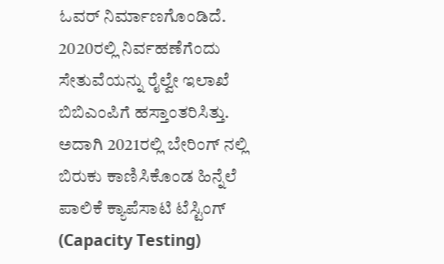ಓವರ್ ನಿರ್ಮಾಣಗೊಂಡಿದೆ. 2020ರಲ್ಲಿ ನಿರ್ವಹಣೆಗೆಂದು ಸೇತುವೆಯನ್ನು ರೈಲ್ವೇ ಇಲಾಖೆ ಬಿಬಿಎಂಪಿಗೆ ಹಸ್ತಾಂತರಿಸಿತ್ತು. ಅದಾಗಿ 2021ರಲ್ಲಿ ಬೇರಿಂಗ್ ನಲ್ಲಿ ಬಿರುಕು ಕಾಣಿಸಿಕೊಂಡ ಹಿನ್ನೆಲೆ ಪಾಲಿಕೆ ಕ್ಯಾಪೆಸಾಟಿ ಟೆಸ್ಟಿಂಗ್‌ (Capacity Testing)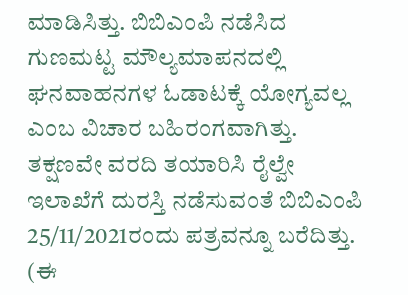ಮಾಡಿಸಿತ್ತು. ಬಿಬಿಎಂಪಿ ನಡೆಸಿದ ಗುಣಮಟ್ಟ ಮೌಲ್ಯಮಾಪನದಲ್ಲಿ ಘನವಾಹನಗಳ ಓಡಾಟಕ್ಕೆ ಯೋಗ್ಯವಲ್ಲ ಎಂಬ ವಿಚಾರ ಬಹಿರಂಗವಾಗಿತ್ತು. ತಕ್ಷಣವೇ ವರದಿ ತಯಾರಿಸಿ ರೈಲ್ವೇ ಇಲಾಖೆಗೆ ದುರಸ್ತಿ ನಡೆಸುವಂತೆ ಬಿಬಿಎಂಪಿ 25/11/2021ರಂದು ಪತ್ರವನ್ನೂ ಬರೆದಿತ್ತು. (ಈ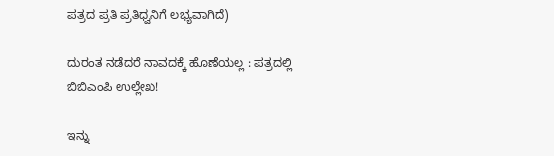ಪತ್ರದ ಪ್ರತಿ ಪ್ರತಿಧ್ವನಿಗೆ ಲಭ್ಯವಾಗಿದೆ)

ದುರಂತ ನಡೆದರೆ ನಾವದಕ್ಕೆ ಹೊಣೆಯಲ್ಲ : ಪತ್ರದಲ್ಲಿ ಬಿಬಿಎಂಪಿ ಉಲ್ಲೇಖ!

ಇನ್ನು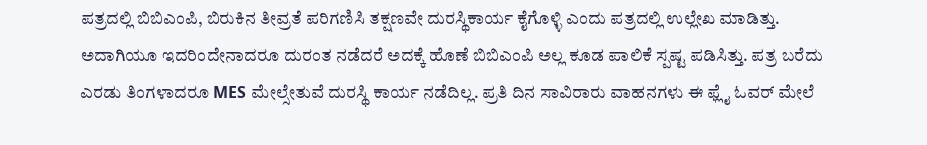ಪತ್ರದಲ್ಲಿ ಬಿಬಿಎಂಪಿ, ಬಿರುಕಿನ ತೀವ್ರತೆ ಪರಿಗಣಿಸಿ ತಕ್ಷಣವೇ ದುರಸ್ಥಿಕಾರ್ಯ ಕೈಗೊಳ್ಳಿ ಎಂದು ಪತ್ರದಲ್ಲಿ ಉಲ್ಲೇಖ ಮಾಡಿತ್ತು. ಅದಾಗಿಯೂ ಇದರಿಂದೇನಾದರೂ ದುರಂತ ನಡೆದರೆ ಅದಕ್ಕೆ ಹೊಣೆ ಬಿಬಿಎಂಪಿ ಅಲ್ಲ ಕೂಡ ಪಾಲಿಕೆ ಸ್ಪಷ್ಟ ಪಡಿಸಿತ್ತು. ಪತ್ರ ಬರೆದು ಎರಡು ತಿಂಗಳಾದರೂ MES ಮೇಲ್ಸೇತುವೆ ದುರಸ್ಥಿ ಕಾರ್ಯ ನಡೆದಿಲ್ಲ. ಪ್ರತಿ ದಿನ ಸಾವಿರಾರು ವಾಹನಗಳು ಈ ಫ್ಲೈ ಓವರ್ ಮೇಲೆ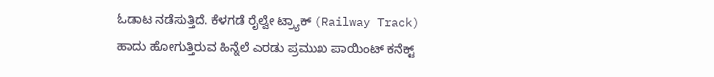ಓಡಾಟ ನಡೆಸುತ್ತಿದೆ. ಕೆಳಗಡೆ ರೈಲ್ವೇ ಟ್ರ್ಯಾಕ್ (Railway Track) ಹಾದು ಹೋಗುತ್ತಿರುವ ಹಿನ್ನೆಲೆ ಎರಡು ಪ್ರಮುಖ ಪಾಯಿಂಟ್ ಕನೆಕ್ಟ್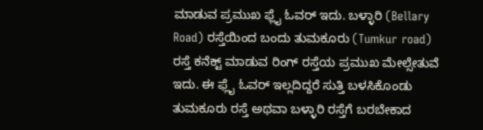ಮಾಡುವ ಪ್ರಮುಖ ಫ್ಲೈ ಓವರ್ ಇದು. ಬಳ್ಳಾರಿ (Bellary Road) ರಸ್ತೆಯಿಂದ ಬಂದು ತುಮಕೂರು (Tumkur road) ರಸ್ತೆ ಕನೆಕ್ಟ್ ಮಾಡುವ ರಿಂಗ್ ರಸ್ತೆಯ ಪ್ರಮುಖ ಮೇಲ್ಸೇತುವೆ ಇದು. ಈ ಫ್ಲೈ ಓವರ್ ಇಲ್ಲದಿದ್ದರೆ ಸುತ್ತಿ ಬಳಸಿಕೊಂಡು ತುಮಕೂರು ರಸ್ತೆ ಅಥವಾ ಬಳ್ಳಾರಿ ರಸ್ತೆಗೆ ಬರಬೇಕಾದ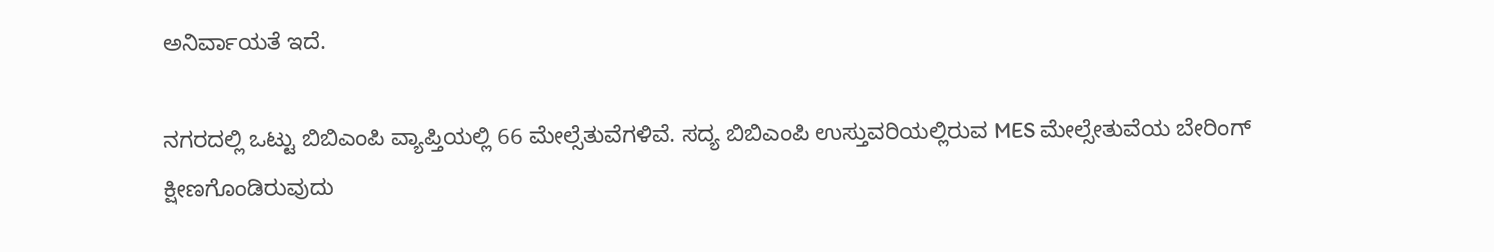ಅನಿರ್ವಾಯತೆ ಇದೆ.

ನಗರದಲ್ಲಿ ಒಟ್ಟು ಬಿಬಿಎಂಪಿ ವ್ಯಾಪ್ತಿಯಲ್ಲಿ 66 ಮೇಲ್ಸೆತುವೆಗಳಿವೆ. ಸದ್ಯ ಬಿಬಿಎಂಪಿ ಉಸ್ತುವರಿಯಲ್ಲಿರುವ MES ಮೇಲ್ಸೇತುವೆಯ ಬೇರಿಂಗ್‌ ಕ್ಷೀಣಗೊಂಡಿರುವುದು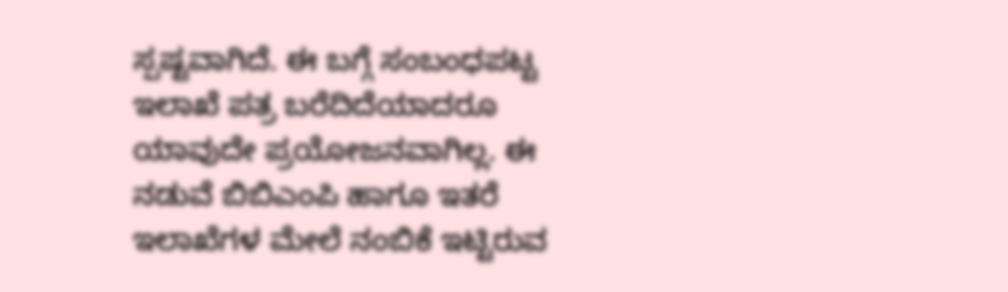ಸ್ಪಷ್ಟವಾಗಿದೆ. ಈ ಬಗ್ಗೆ ಸಂಬಂಧಪಟ್ಟ ಇಲಾಖೆ ಪತ್ರ ಬರೆದಿದೆಯಾದರೂ ಯಾವುದೇ ಪ್ರಯೋಜನವಾಗಿಲ್ಲ. ಈ ನಡುವೆ ಬಿಬಿಎಂಪಿ ಹಾಗೂ ಇತರೆ ಇಲಾಖೆಗಳ ಮೇಲೆ ನಂಬಿಕೆ ಇಟ್ಟಿರುವ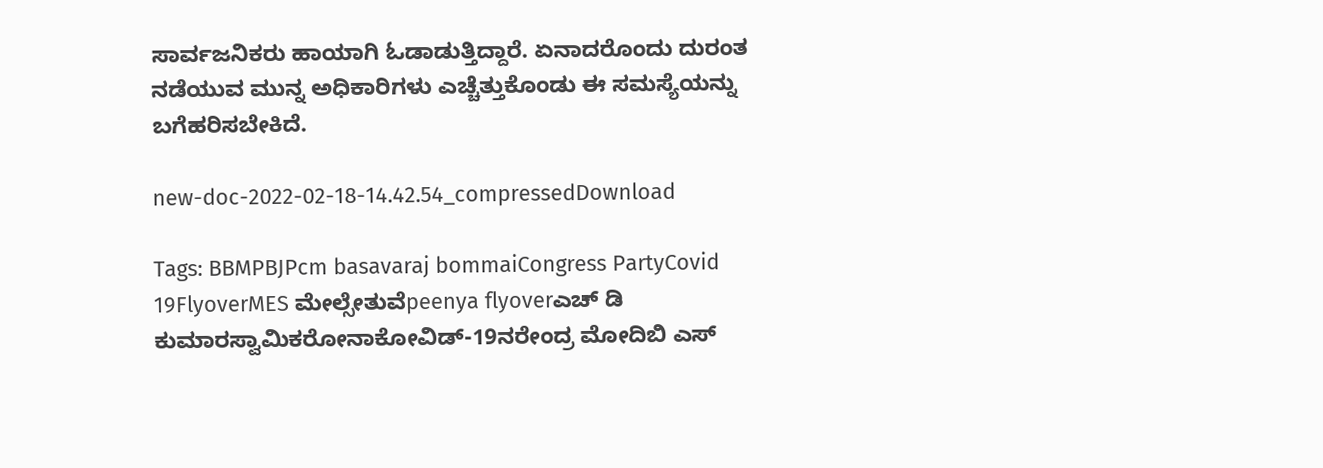ಸಾರ್ವಜನಿಕರು ಹಾಯಾಗಿ ಓಡಾಡುತ್ತಿದ್ದಾರೆ. ಏನಾದರೊಂದು ದುರಂತ ನಡೆಯುವ ಮುನ್ನ ಅಧಿಕಾರಿಗಳು ಎಚ್ಚೆತ್ತುಕೊಂಡು ಈ ಸಮಸ್ಯೆಯನ್ನು ಬಗೆಹರಿಸಬೇಕಿದೆ.

new-doc-2022-02-18-14.42.54_compressedDownload

Tags: BBMPBJPcm basavaraj bommaiCongress PartyCovid 19FlyoverMES ಮೇಲ್ಸೇತುವೆpeenya flyoverಎಚ್ ಡಿ ಕುಮಾರಸ್ವಾಮಿಕರೋನಾಕೋವಿಡ್-19ನರೇಂದ್ರ ಮೋದಿಬಿ ಎಸ್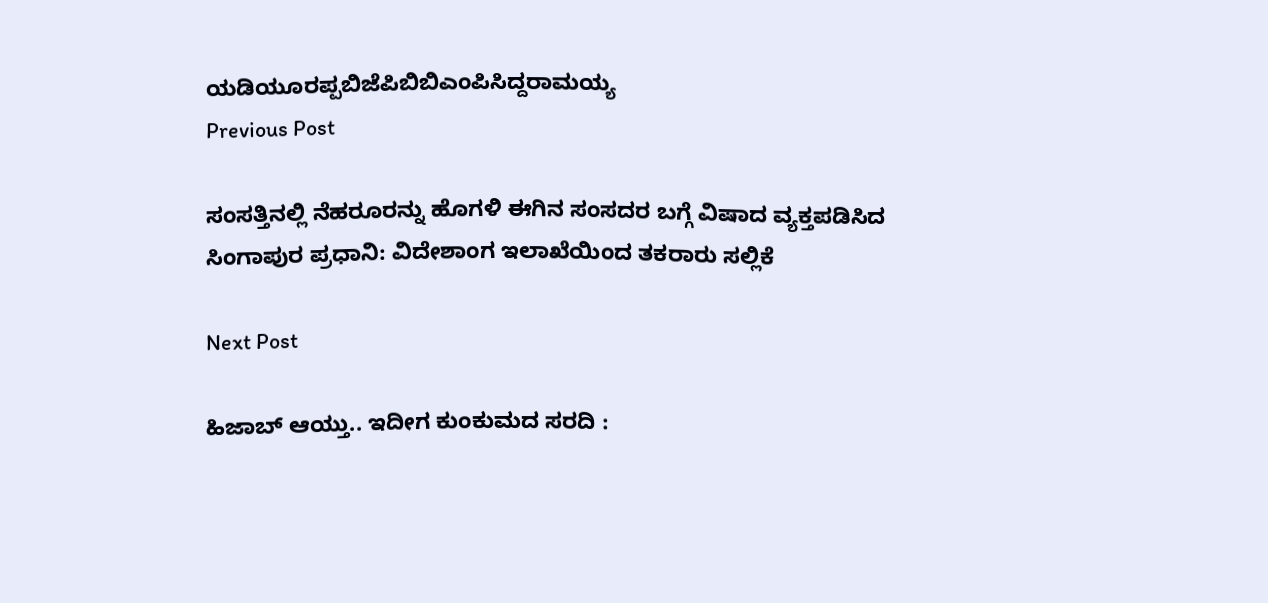ಯಡಿಯೂರಪ್ಪಬಿಜೆಪಿಬಿಬಿಎಂಪಿಸಿದ್ದರಾಮಯ್ಯ
Previous Post

ಸಂಸತ್ತಿನಲ್ಲಿ ನೆಹರೂರನ್ನು ಹೊಗಳಿ ಈಗಿನ ಸಂಸದರ ಬಗ್ಗೆ ವಿಷಾದ ವ್ಯಕ್ತಪಡಿಸಿದ ಸಿಂಗಾಪುರ ಪ್ರಧಾನಿ: ವಿದೇಶಾಂಗ ಇಲಾಖೆಯಿಂದ ತಕರಾರು ಸಲ್ಲಿಕೆ

Next Post

ಹಿಜಾಬ್ ಆಯ್ತು.. ಇದೀಗ ಕುಂಕುಮದ ಸರದಿ :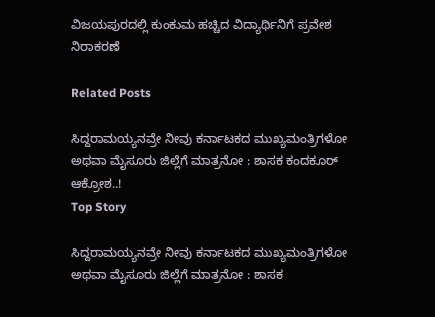ವಿಜಯಪುರದಲ್ಲಿ ಕುಂಕುಮ ಹಚ್ಚಿದ ವಿದ್ಯಾರ್ಥಿನಿಗೆ ಪ್ರವೇಶ ನಿರಾಕರಣೆ

Related Posts

ಸಿದ್ದರಾಮಯ್ಯನವ್ರೇ ನೀವು ಕರ್ನಾಟಕದ ಮುಖ್ಯಮಂತ್ರಿಗಳೋ ಅಥವಾ ಮೈಸೂರು ಜಿಲ್ಲೆಗೆ ಮಾತ್ರನೋ : ಶಾಸಕ ಕಂದಕೂರ್‌ ಆಕ್ರೋಶ..!
Top Story

ಸಿದ್ದರಾಮಯ್ಯನವ್ರೇ ನೀವು ಕರ್ನಾಟಕದ ಮುಖ್ಯಮಂತ್ರಿಗಳೋ ಅಥವಾ ಮೈಸೂರು ಜಿಲ್ಲೆಗೆ ಮಾತ್ರನೋ : ಶಾಸಕ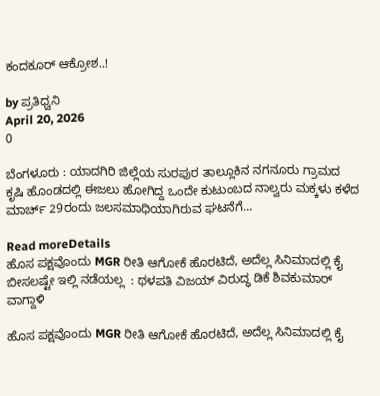ಕಂದಕೂರ್‌ ಆಕ್ರೋಶ..!

by ಪ್ರತಿಧ್ವನಿ
April 20, 2026
0

ಬೆಂಗಳೂರು : ಯಾದಗಿರಿ ಜಿಲ್ಲೆಯ ಸುರಪುರ ತಾಲ್ಲೂಕಿನ ನಗನೂರು ಗ್ರಾಮದ ಕೃಷಿ ಹೊಂಡದಲ್ಲಿ ಈಜಲು ಹೋಗಿದ್ದ ಒಂದೇ ಕುಟುಂಬದ ನಾಲ್ವರು ಮಕ್ಕಳು‌ ಕಳೆದ ಮಾರ್ಚ್‌ 29ರಂದು ಜಲಸಮಾಧಿಯಾಗಿರುವ ಘಟನೆಗೆ...

Read moreDetails
ಹೊಸ ಪಕ್ಷವೊಂದು MGR ರೀತಿ ಆಗೋಕೆ ಹೊರಟಿದೆ, ಅದೆಲ್ಲ ಸಿನಿಮಾದಲ್ಲಿ ಕೈ ಬೀಸಲಷ್ಟೇ ಇಲ್ಲಿ ನಡೆಯಲ್ಲ  : ಥಳಪತಿ ವಿಜಯ್‌ ವಿರುದ್ಧ ಡಿಕೆ ಶಿವಕುಮಾರ್‌ ವಾಗ್ದಾಳಿ

ಹೊಸ ಪಕ್ಷವೊಂದು MGR ರೀತಿ ಆಗೋಕೆ ಹೊರಟಿದೆ, ಅದೆಲ್ಲ ಸಿನಿಮಾದಲ್ಲಿ ಕೈ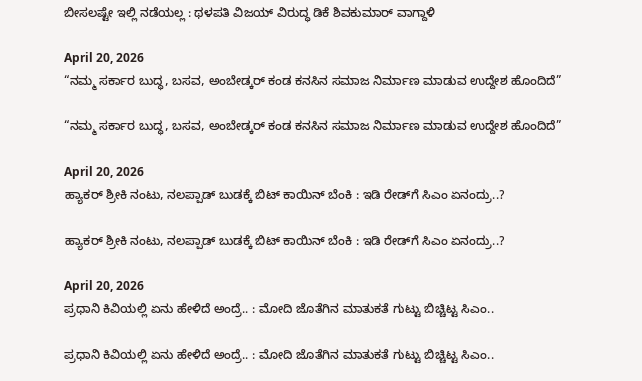ಬೀಸಲಷ್ಟೇ ಇಲ್ಲಿ ನಡೆಯಲ್ಲ : ಥಳಪತಿ ವಿಜಯ್‌ ವಿರುದ್ಧ ಡಿಕೆ ಶಿವಕುಮಾರ್‌ ವಾಗ್ದಾಳಿ

April 20, 2026
“ನಮ್ಮ ಸರ್ಕಾರ ಬುದ್ಧ, ಬಸವ, ಅಂಬೇಡ್ಕರ್ ಕಂಡ ಕನಸಿನ ಸಮಾಜ ನಿರ್ಮಾಣ ಮಾಡುವ ಉದ್ದೇಶ ಹೊಂದಿದೆ”

“ನಮ್ಮ ಸರ್ಕಾರ ಬುದ್ಧ, ಬಸವ, ಅಂಬೇಡ್ಕರ್ ಕಂಡ ಕನಸಿನ ಸಮಾಜ ನಿರ್ಮಾಣ ಮಾಡುವ ಉದ್ದೇಶ ಹೊಂದಿದೆ”

April 20, 2026
ಹ್ಯಾಕರ್‌ ಶ್ರೀಕಿ ನಂಟು, ನಲಪ್ಪಾಡ್‌ ಬುಡಕ್ಕೆ ಬಿಟ್‌ ಕಾಯಿನ್‌ ಬೆಂಕಿ : ಇಡಿ ರೇಡ್‌ಗೆ ಸಿಎಂ ಏನಂದ್ರು..?

ಹ್ಯಾಕರ್‌ ಶ್ರೀಕಿ ನಂಟು, ನಲಪ್ಪಾಡ್‌ ಬುಡಕ್ಕೆ ಬಿಟ್‌ ಕಾಯಿನ್‌ ಬೆಂಕಿ : ಇಡಿ ರೇಡ್‌ಗೆ ಸಿಎಂ ಏನಂದ್ರು..?

April 20, 2026
ಪ್ರಧಾನಿ ಕಿವಿಯಲ್ಲಿ ಏನು ಹೇಳಿದೆ ಅಂದ್ರೆ.. : ಮೋದಿ ಜೊತೆಗಿನ ಮಾತುಕತೆ ಗುಟ್ಟು ಬಿಚ್ಚಿಟ್ಟ ಸಿಎಂ..

ಪ್ರಧಾನಿ ಕಿವಿಯಲ್ಲಿ ಏನು ಹೇಳಿದೆ ಅಂದ್ರೆ.. : ಮೋದಿ ಜೊತೆಗಿನ ಮಾತುಕತೆ ಗುಟ್ಟು ಬಿಚ್ಚಿಟ್ಟ ಸಿಎಂ..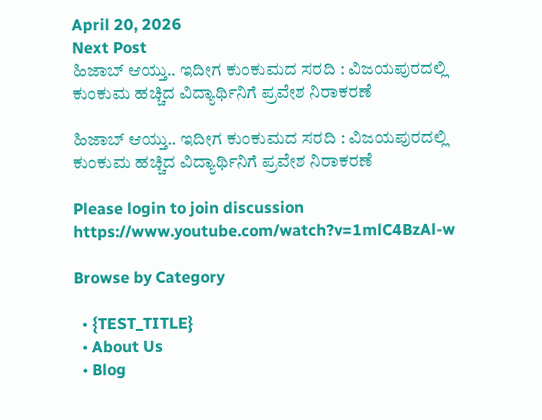April 20, 2026
Next Post
ಹಿಜಾಬ್ ಆಯ್ತು.. ಇದೀಗ ಕುಂಕುಮದ ಸರದಿ : ವಿಜಯಪುರದಲ್ಲಿ ಕುಂಕುಮ ಹಚ್ಚಿದ ವಿದ್ಯಾರ್ಥಿನಿಗೆ ಪ್ರವೇಶ ನಿರಾಕರಣೆ

ಹಿಜಾಬ್ ಆಯ್ತು.. ಇದೀಗ ಕುಂಕುಮದ ಸರದಿ : ವಿಜಯಪುರದಲ್ಲಿ ಕುಂಕುಮ ಹಚ್ಚಿದ ವಿದ್ಯಾರ್ಥಿನಿಗೆ ಪ್ರವೇಶ ನಿರಾಕರಣೆ

Please login to join discussion
https://www.youtube.com/watch?v=1mlC4BzAl-w

Browse by Category

  • {TEST_TITLE}
  • About Us
  • Blog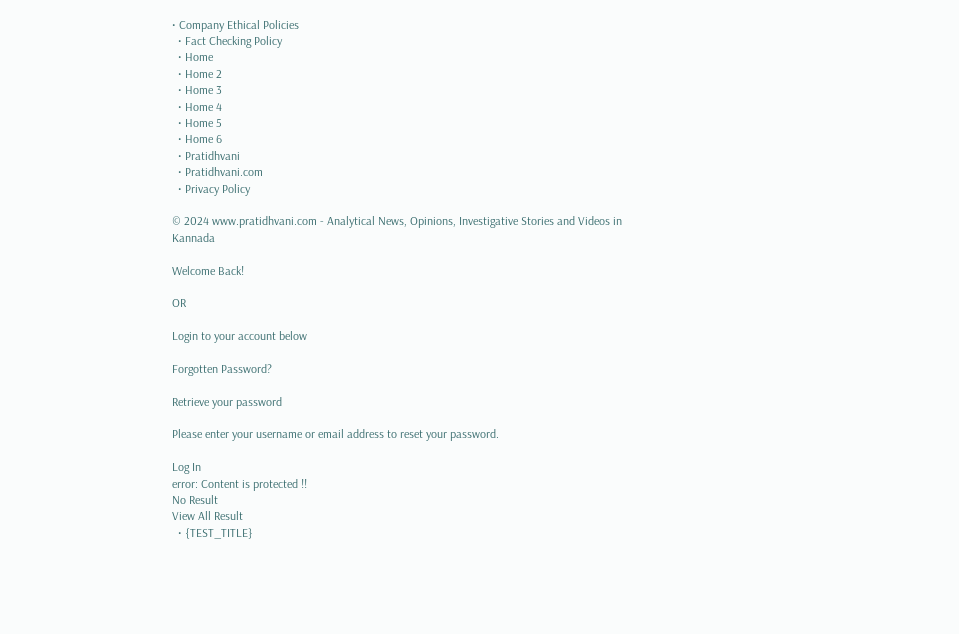• Company Ethical Policies
  • Fact Checking Policy
  • Home
  • Home 2
  • Home 3
  • Home 4
  • Home 5
  • Home 6
  • Pratidhvani
  • Pratidhvani.com
  • Privacy Policy

© 2024 www.pratidhvani.com - Analytical News, Opinions, Investigative Stories and Videos in Kannada

Welcome Back!

OR

Login to your account below

Forgotten Password?

Retrieve your password

Please enter your username or email address to reset your password.

Log In
error: Content is protected !!
No Result
View All Result
  • {TEST_TITLE}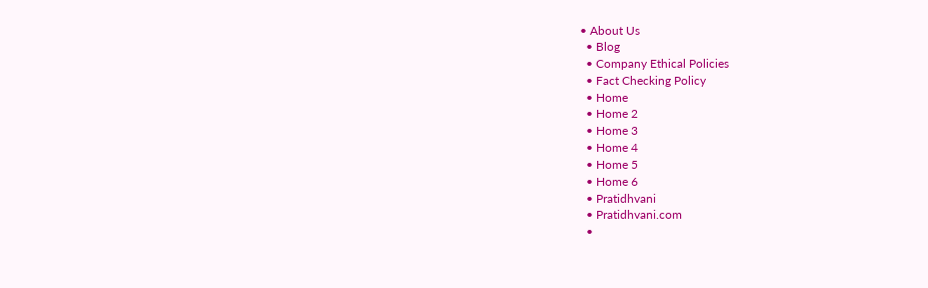• About Us
  • Blog
  • Company Ethical Policies
  • Fact Checking Policy
  • Home
  • Home 2
  • Home 3
  • Home 4
  • Home 5
  • Home 6
  • Pratidhvani
  • Pratidhvani.com
  •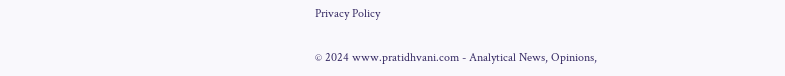Privacy Policy

© 2024 www.pratidhvani.com - Analytical News, Opinions,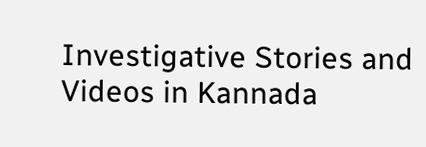Investigative Stories and Videos in Kannada